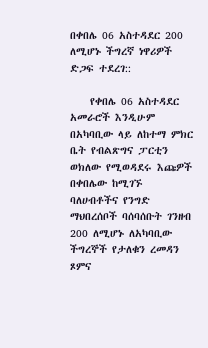በቀበሌ 06 አስተዳደር 200 ለሚሆኑ ችግረኛ ነዋሪዎች ድጋፍ ተደረገ::

    የቀበሌ 06 አስተዳደር አመራሮች እንዲሁም በአካባቢው ላይ ለከተማ ምክር ቤት የብልጽግና ፓርቲን ወክለው የሚወዳደሩ እጩዎች በቀበሌው ከሚገኙ ባለሀብቶችና የንግድ ማህበረሰቦች ባሰባሰቡት ገንዘብ 200 ለሚሆኑ ለአካባቢው ችግረኞች የታለቁን ረመዳን ጾምና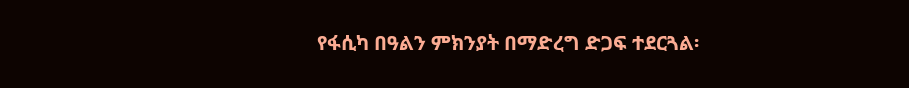የፋሲካ በዓልን ምክንያት በማድረግ ድጋፍ ተደርጓል፡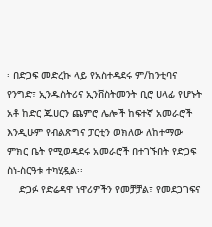፡ በድጋፍ መድረኩ ላይ የአስተዳደሩ ም/ከንቲባና የንግድ፣ ኢንዱስትሪና ኢንቨስትመንት ቢሮ ሀላፊ የሆኑት አቶ ከድር ጁሀርን ጨምሮ ሌሎች ከፍተኛ አመራሮች እንዲሁም የብልጽግና ፓርቲን ወክለው ለከተማው ምክር ቤት የሚወዳደሩ አመራሮች በተገኙበት የድጋፍ ስነ-ስርዓቱ ተካሂዷል፡፡
    ድጋፉ የድሬዳዋ ነዋሪዎችን የመቻቻል፣ የመደጋገፍና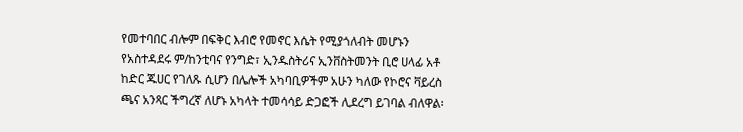የመተባበር ብሎም በፍቅር እብሮ የመኖር እሴት የሚያጎለብት መሆኑን የአስተዳደሩ ም/ከንቲባና የንግድ፣ ኢንዱስትሪና ኢንቨስትመንት ቢሮ ሀላፊ አቶ ከድር ጁሀር የገለጹ ሲሆን በሌሎች አካባቢዎችም አሁን ካለው የኮሮና ቫይረስ ጫና አንጻር ችግረኛ ለሆኑ አካላት ተመሳሳይ ድጋፎች ሊደረግ ይገባል ብለዋል፡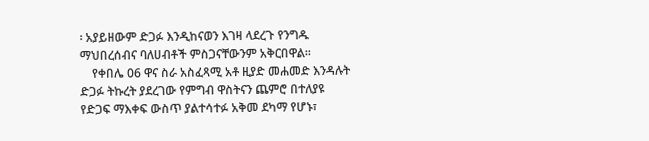፡ አያይዘውም ድጋፉ እንዲከናወን እገዛ ላደረጉ የንግዱ ማህበረሰብና ባለሀብቶች ምስጋናቸውንም አቅርበዋል፡፡
    የቀበሌ 06 ዋና ስራ አስፈጻሚ አቶ ዚያድ መሐመድ እንዳሉት ድጋፉ ትኩረት ያደረገው የምግብ ዋስትናን ጨምሮ በተለያዩ የድጋፍ ማእቀፍ ውስጥ ያልተሳተፉ አቅመ ደካማ የሆኑ፣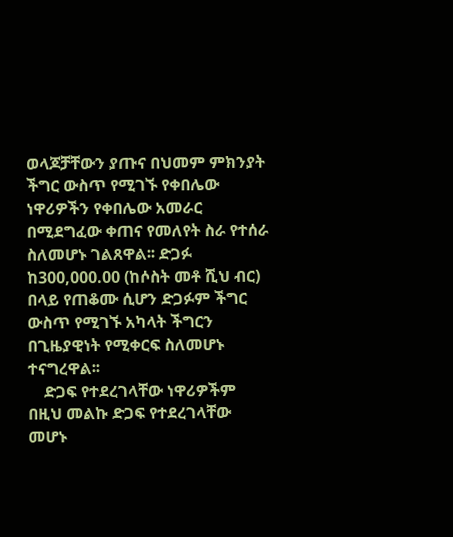ወላጆቻቸውን ያጡና በህመም ምክንያት ችግር ውስጥ የሚገኙ የቀበሌው ነዋሪዎችን የቀበሌው አመራር በሚደግፈው ቀጠና የመለየት ስራ የተሰራ ስለመሆኑ ገልጸዋል፡፡ ድጋፉ ከ300,000.00 (ከሶስት መቶ ሺህ ብር) በላይ የጠቆሙ ሲሆን ድጋፉም ችግር ውስጥ የሚገኙ አካላት ችግርን በጊዜያዊነት የሚቀርፍ ስለመሆኑ ተናግረዋል፡፡
    ድጋፍ የተደረገላቸው ነዋሪዎችም በዚህ መልኩ ድጋፍ የተደረገላቸው መሆኑ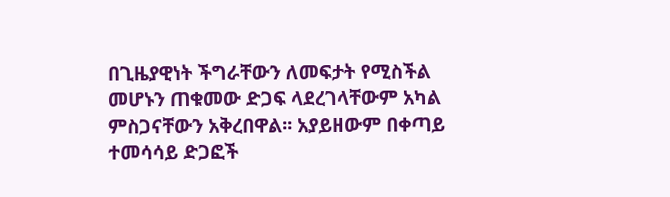በጊዜያዊነት ችግራቸውን ለመፍታት የሚስችል መሆኑን ጠቁመው ድጋፍ ላደረገላቸውም አካል ምስጋናቸውን አቅረበዋል፡፡ አያይዘውም በቀጣይ ተመሳሳይ ድጋፎች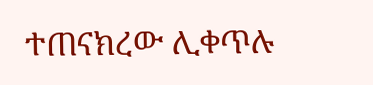ተጠናክረው ሊቀጥሉ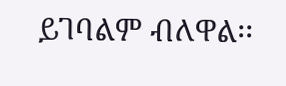ይገባልም ብለዋል፡፡